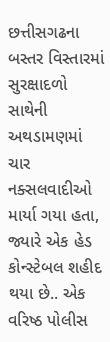છત્તીસગઢના બસ્તર વિસ્તારમાં સુરક્ષાદળો સાથેની અથડામણમાં ચાર નક્સલવાદીઓ માર્યા ગયા હતા, જ્યારે એક હેડ કોન્સ્ટેબલ શહીદ થયા છે.. એક વરિષ્ઠ પોલીસ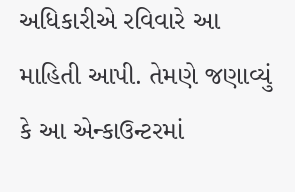અધિકારીએ રવિવારે આ માહિતી આપી. તેમણે જણાવ્યું કે આ એન્કાઉન્ટરમાં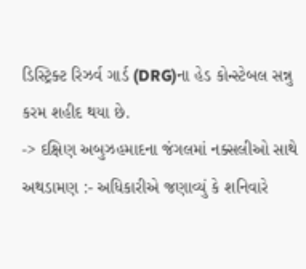ડિસ્ટ્રિક્ટ રિઝર્વ ગાર્ડ (DRG)ના હેડ કોન્સ્ટેબલ સન્નુ કરમ શહીદ થયા છે.
-> દક્ષિણ અબુઝહમાદના જંગલમાં નક્સલીઓ સાથે અથડામણ :- અધિકારીએ જણાવ્યું કે શનિવારે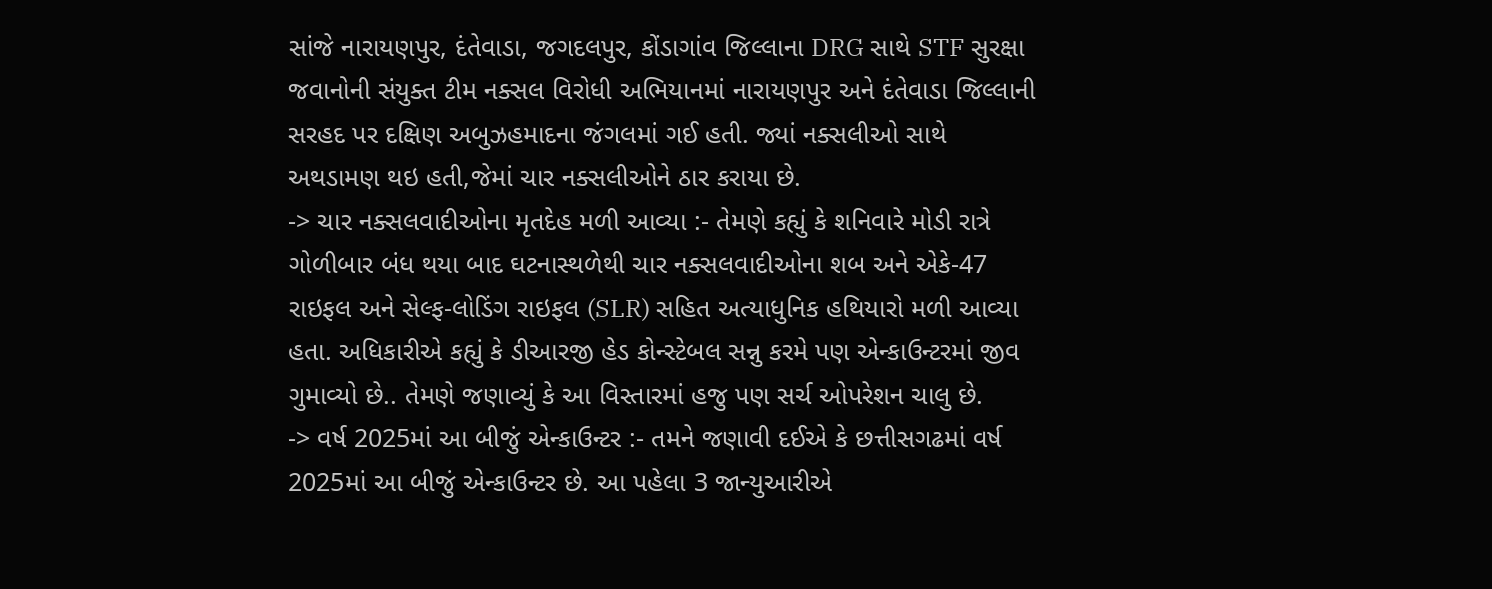સાંજે નારાયણપુર, દંતેવાડા, જગદલપુર, કોંડાગાંવ જિલ્લાના DRG સાથે STF સુરક્ષા જવાનોની સંયુક્ત ટીમ નક્સલ વિરોધી અભિયાનમાં નારાયણપુર અને દંતેવાડા જિલ્લાની સરહદ પર દક્ષિણ અબુઝહમાદના જંગલમાં ગઈ હતી. જ્યાં નક્સલીઓ સાથે અથડામણ થઇ હતી,જેમાં ચાર નક્સલીઓને ઠાર કરાયા છે.
-> ચાર નક્સલવાદીઓના મૃતદેહ મળી આવ્યા :- તેમણે કહ્યું કે શનિવારે મોડી રાત્રે ગોળીબાર બંધ થયા બાદ ઘટનાસ્થળેથી ચાર નક્સલવાદીઓના શબ અને એકે-47 રાઇફલ અને સેલ્ફ-લોડિંગ રાઇફલ (SLR) સહિત અત્યાધુનિક હથિયારો મળી આવ્યા હતા. અધિકારીએ કહ્યું કે ડીઆરજી હેડ કોન્સ્ટેબલ સન્નુ કરમે પણ એન્કાઉન્ટરમાં જીવ ગુમાવ્યો છે.. તેમણે જણાવ્યું કે આ વિસ્તારમાં હજુ પણ સર્ચ ઓપરેશન ચાલુ છે.
-> વર્ષ 2025માં આ બીજું એન્કાઉન્ટર :- તમને જણાવી દઈએ કે છત્તીસગઢમાં વર્ષ 2025માં આ બીજું એન્કાઉન્ટર છે. આ પહેલા 3 જાન્યુઆરીએ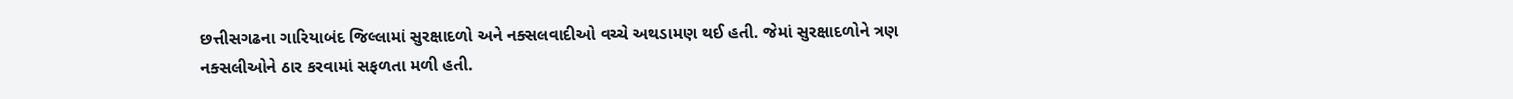છત્તીસગઢના ગારિયાબંદ જિલ્લામાં સુરક્ષાદળો અને નક્સલવાદીઓ વચ્ચે અથડામણ થઈ હતી. જેમાં સુરક્ષાદળોને ત્રણ નક્સલીઓને ઠાર કરવામાં સફળતા મળી હતી.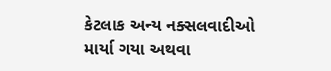કેટલાક અન્ય નક્સલવાદીઓ માર્યા ગયા અથવા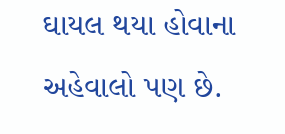ઘાયલ થયા હોવાના અહેવાલો પણ છે.